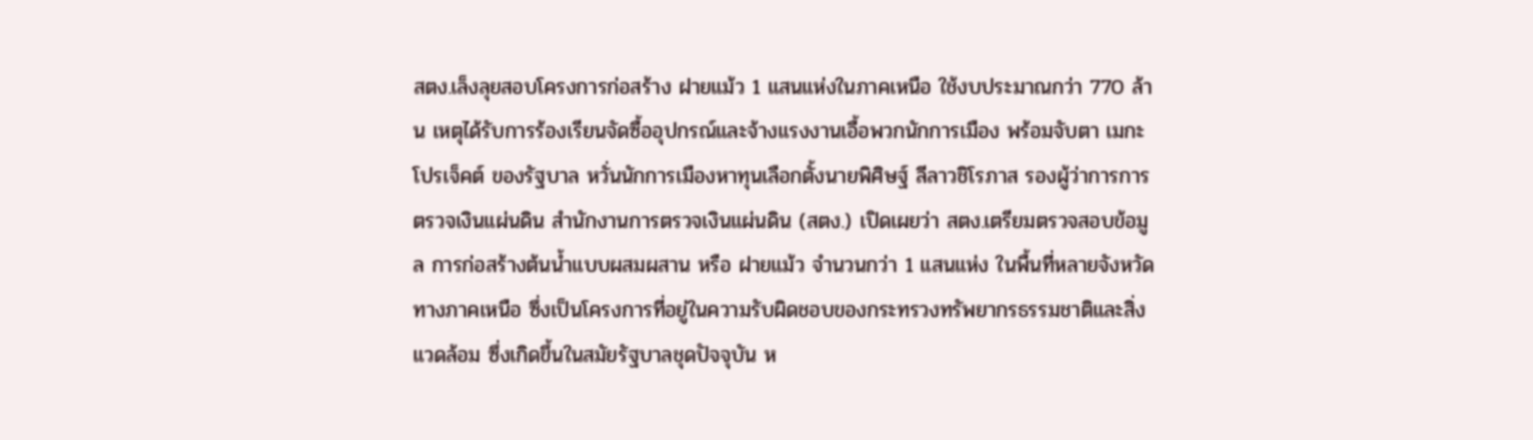สตง.เล็งลุยสอบโครงการก่อสร้าง ฝายแม้ว 1 แสนแห่งในภาคเหนือ ใช้งบประมาณกว่า 770 ล้าน เหตุได้รับการร้องเรียนจัดซื้ออุปกรณ์และจ้างแรงงานเอื้อพวกนักการเมือง พร้อมจับตา เมกะโปรเจ็คต์ ของรัฐบาล หวั่นนักการเมืองหาทุนเลือกตั้งนายพิศิษฐ์ ลีลาวชิโรภาส รองผู้ว่าการการตรวจเงินแผ่นดิน สำนักงานการตรวจเงินแผ่นดิน (สตง.) เปิดเผยว่า สตง.เตรียมตรวจสอบข้อมูล การก่อสร้างต้นน้ำแบบผสมผสาน หรือ ฝายแม้ว จำนวนกว่า 1 แสนแห่ง ในพื้นที่หลายจังหวัดทางภาคเหนือ ซึ่งเป็นโครงการที่อยู่ในความรับผิดชอบของกระทรวงทรัพยากรธรรมชาติและสิ่งแวดล้อม ซึ่งเกิดขึ้นในสมัยรัฐบาลชุดปัจจุบัน ห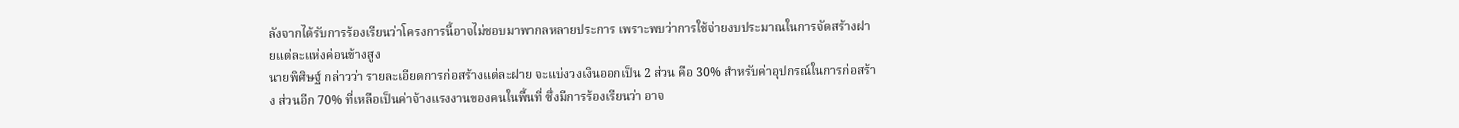ลังจากได้รับการร้องเรียนว่าโครงการนี้อาจไม่ชอบมาพากลหลายประการ เพราะพบว่าการใช้จ่ายงบประมาณในการจัดสร้างฝายแต่ละแห่งค่อนข้างสูง
นายพิศิษฐ์ กล่าวว่า รายละเอียดการก่อสร้างแต่ละฝาย จะแบ่งวงเงินออกเป็น 2 ส่วน คือ 30% สำหรับค่าอุปกรณ์ในการก่อสร้าง ส่วนอีก 70% ที่เหลือเป็นค่าจ้างแรงงานของคนในพื้นที่ ซึ่งมีการร้องเรียนว่า อาจ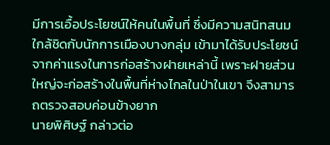มีการเอื้อประโยชน์ให้คนในพื้นที่ ซึ่งมีความสนิทสนมใกล้ชิดกับนักการเมืองบางกลุ่ม เข้ามาได้รับประโยชน์จากค่าแรงในการก่อสร้างฝายเหล่านี้ เพราะฝายส่วนใหญ่จะก่อสร้างในพื้นที่ห่างไกลในป่าในเขา จึงสามารถตรวจสอบค่อนข้างยาก
นายพิศิษฐ์ กล่าวต่อ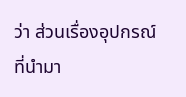ว่า ส่วนเรื่องอุปกรณ์ที่นำมา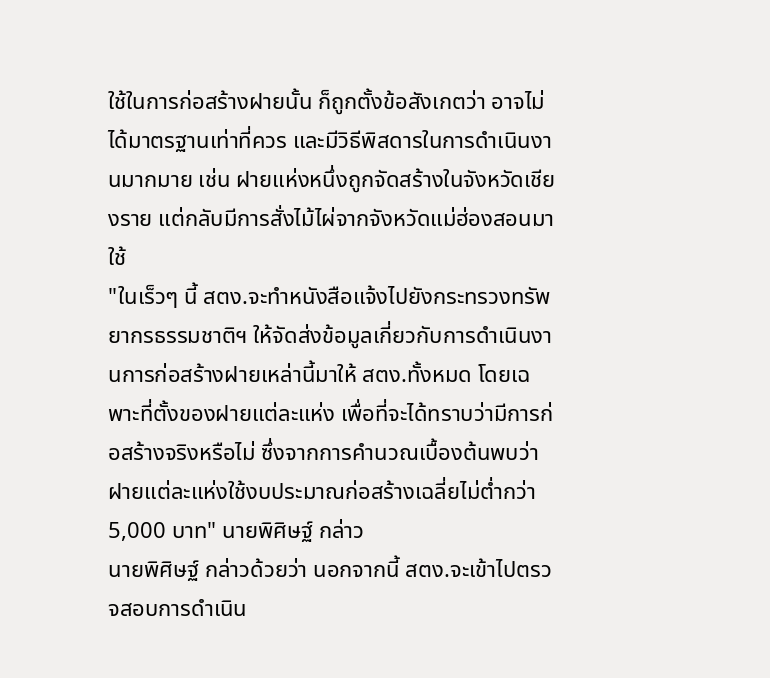ใช้ในการก่อสร้างฝายนั้น ก็ถูกตั้งข้อสังเกตว่า อาจไม่ได้มาตรฐานเท่าที่ควร และมีวิธีพิสดารในการดำเนินงานมากมาย เช่น ฝายแห่งหนึ่งถูกจัดสร้างในจังหวัดเชียงราย แต่กลับมีการสั่งไม้ไผ่จากจังหวัดแม่ฮ่องสอนมาใช้
"ในเร็วๆ นี้ สตง.จะทำหนังสือแจ้งไปยังกระทรวงทรัพยากรธรรมชาติฯ ให้จัดส่งข้อมูลเกี่ยวกับการดำเนินงานการก่อสร้างฝายเหล่านี้มาให้ สตง.ทั้งหมด โดยเฉพาะที่ตั้งของฝายแต่ละแห่ง เพื่อที่จะได้ทราบว่ามีการก่อสร้างจริงหรือไม่ ซึ่งจากการคำนวณเบื้องต้นพบว่าฝายแต่ละแห่งใช้งบประมาณก่อสร้างเฉลี่ยไม่ต่ำกว่า 5,000 บาท" นายพิศิษฐ์ กล่าว
นายพิศิษฐ์ กล่าวด้วยว่า นอกจากนี้ สตง.จะเข้าไปตรวจสอบการดำเนิน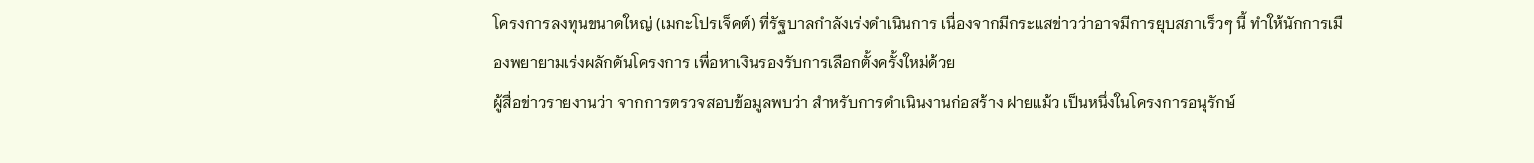โครงการลงทุนขนาดใหญ่ (เมกะโปรเจ็คต์) ที่รัฐบาลกำลังเร่งดำเนินการ เนื่องจากมีกระแสข่าวว่าอาจมีการยุบสภาเร็วๆ นี้ ทำให้นักการเมืองพยายามเร่งผลักดันโครงการ เพื่อหาเงินรองรับการเลือกตั้งครั้งใหม่ด้วย
ผู้สื่อข่าวรายงานว่า จากการตรวจสอบข้อมูลพบว่า สำหรับการดำเนินงานก่อสร้าง ฝายแม้ว เป็นหนึ่งในโครงการอนุรักษ์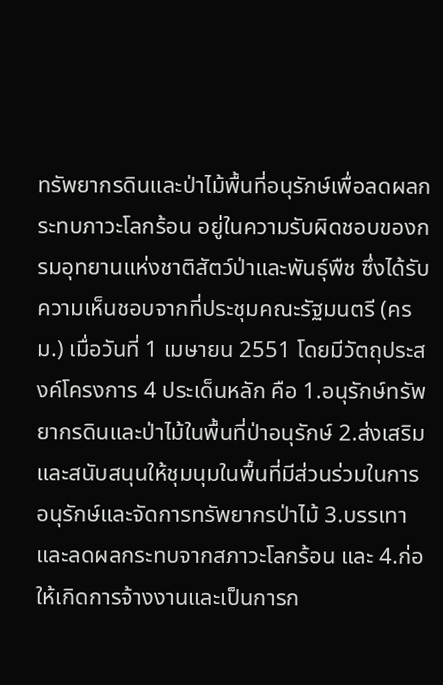ทรัพยากรดินและป่าไม้พื้นที่อนุรักษ์เพื่อลดผลกระทบภาวะโลกร้อน อยู่ในความรับผิดชอบของกรมอุทยานแห่งชาติสัตว์ป่าและพันธุ์พืช ซึ่งได้รับความเห็นชอบจากที่ประชุมคณะรัฐมนตรี (ครม.) เมื่อวันที่ 1 เมษายน 2551 โดยมีวัตถุประสงค์โครงการ 4 ประเด็นหลัก คือ 1.อนุรักษ์ทรัพยากรดินและป่าไม้ในพื้นที่ป่าอนุรักษ์ 2.ส่งเสริมและสนับสนุนให้ชุมนุมในพื้นที่มีส่วนร่วมในการอนุรักษ์และจัดการทรัพยากรป่าไม้ 3.บรรเทาและลดผลกระทบจากสภาวะโลกร้อน และ 4.ก่อให้เกิดการจ้างงานและเป็นการก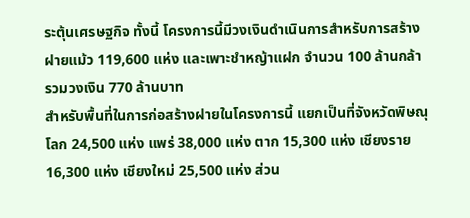ระตุ้นเศรษฐกิจ ทั้งนี้ โครงการนี้มีวงเงินดำเนินการสำหรับการสร้างฝายแม้ว 119,600 แห่ง และเพาะชำหญ้าแฝก จำนวน 100 ล้านกล้า รวมวงเงิน 770 ล้านบาท
สำหรับพื้นที่ในการก่อสร้างฝายในโครงการนี้ แยกเป็นที่จังหวัดพิษณุโลก 24,500 แห่ง แพร่ 38,000 แห่ง ตาก 15,300 แห่ง เชียงราย 16,300 แห่ง เชียงใหม่ 25,500 แห่ง ส่วน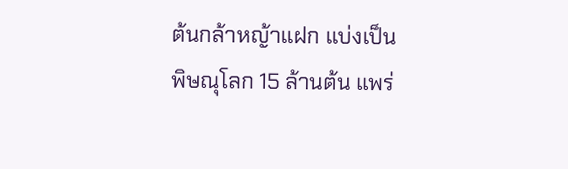ต้นกล้าหญ้าแฝก แบ่งเป็น พิษณุโลก 15 ล้านต้น แพร่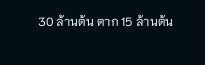30 ล้านต้น ตาก 15 ล้านต้น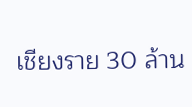เชียงราย 30 ล้าน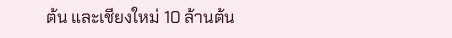ต้น และเชียงใหม่ 10 ล้านต้น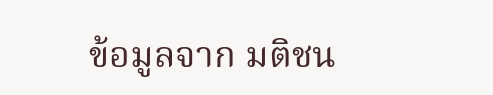ข้อมูลจาก มติชน